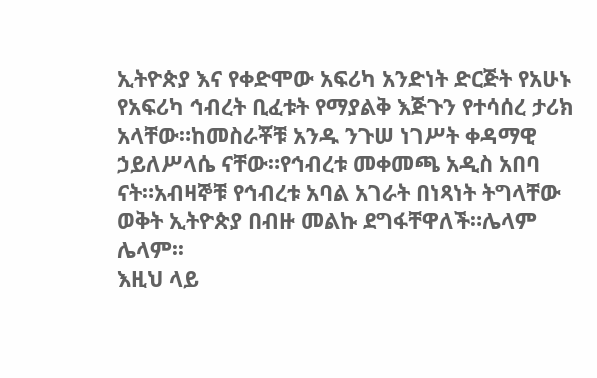ኢትዮጵያ እና የቀድሞው አፍሪካ አንድነት ድርጅት የአሁኑ የአፍሪካ ኅብረት ቢፈቱት የማያልቅ እጅጉን የተሳሰረ ታሪክ አላቸው።ከመስራቾቹ አንዱ ንጉሠ ነገሥት ቀዳማዊ ኃይለሥላሴ ናቸው።የኅብረቱ መቀመጫ አዲስ አበባ ናት።አብዛኞቹ የኅብረቱ አባል አገራት በነጻነት ትግላቸው ወቅት ኢትዮጵያ በብዙ መልኩ ደግፋቸዋለች።ሌላም ሌላም፡፡
እዚህ ላይ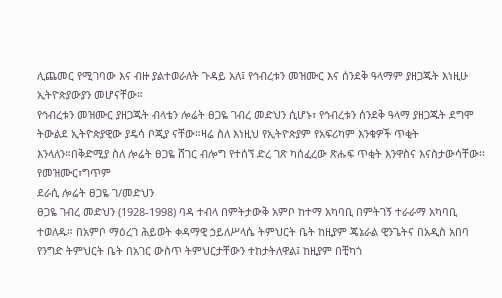ሊጨመር የሚገባው እና ብዙ ያልተወራለት ጉዳይ አለ፤ የኅብረቱን መዝሙር እና ሰንደቅ ዓላማም ያዘጋጁት እነዚሁ ኢትዮጵያውያን መሆናቸው።
የኅብረቱን መዝሙር ያዘጋጁት ብላቴን ሎሬት ፀጋዬ ገብረ መድህን ሲሆኑ፣ የኅብረቱን ሰንደቅ ዓላማ ያዘጋጁት ደግሞ ትውልደ ኢትዮጵያዊው ያዴሳ ቦጂያ ናቸው።ዛሬ ስለ እነዚህ የኢትዮጵያም የአፍሪካም እንቁዎች ጥቂት እንላለን።በቅድሚያ ስለ ሎሬት ፀጋዬ ሸገር ብሎግ የተሰኘ ድረ ገጽ ካሰፈረው ጽሑፍ ጥቂት እንዋስና እናስታውሳቸው፡፡
የመዝሙር፣ግጥም
ደራሲ ሎሬት ፀጋዬ ገ/መድህን
ፀጋዬ ገብረ መድህን (1928-1998) ባዳ ተብላ በምትታውቅ አምቦ ከተማ አካባቢ በምትገኝ ተራራማ አካባቢ ተወለዱ። በአምቦ ማዕረገ ሕይወት ቀዳማዊ ኃይለሥላሴ ትምህርት ቤት ከዚያም ጄኔራል ዊንጌትና በአዲስ አበባ የንግድ ትምህርት ቤት በአገር ውስጥ ትምህርታቸውን ተከታትለዋል፤ ከዚያም በቺካጎ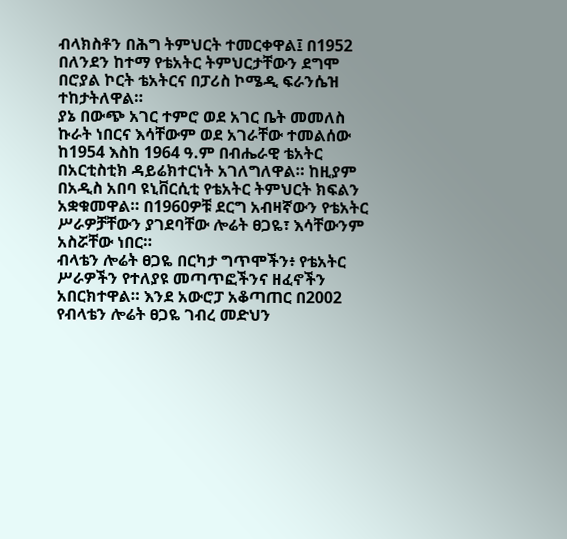ብላክስቶን በሕግ ትምህርት ተመርቀዋል፤ በ1952 በለንደን ከተማ የቴአትር ትምህርታቸውን ደግሞ በሮያል ኮርት ቴአትርና በፓሪስ ኮሜዲ ፍራንሴዝ ተከታትለዋል።
ያኔ በውጭ አገር ተምሮ ወደ አገር ቤት መመለስ ኩራት ነበርና እሳቸውም ወደ አገራቸው ተመልሰው ከ1954 እስከ 1964 ዓ.ም በብሔራዊ ቴአትር በአርቲስቲክ ዳይሬክተርነት አገለግለዋል። ከዚያም በአዲስ አበባ ዩኒቨርሲቲ የቴአትር ትምህርት ክፍልን አቋቁመዋል። በ1960ዎቹ ደርግ አብዛኛውን የቴአትር ሥራዎቻቸውን ያገደባቸው ሎሬት ፀጋዬ፣ እሳቸውንም አስሯቸው ነበር።
ብላቴን ሎሬት ፀጋዬ በርካታ ግጥሞችን፥ የቴአትር ሥራዎችን የተለያዩ መጣጥፎችንና ዘፈኖችን አበርክተዋል። እንደ አውሮፓ አቆጣጠር በ2002 የብላቴን ሎሬት ፀጋዬ ገብረ መድህን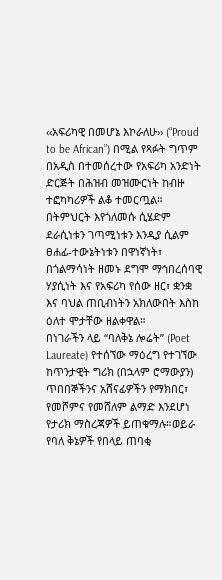‹‹አፍሪካዊ በመሆኔ እኮራለሁ›› (“Proud to be African”) በሚል የጻፉት ግጥም በአዲስ በተመሰረተው የአፍሪካ አንድነት ድርጅት በሕዝብ መዝሙርነት ከብዙ ተፎካካሪዎች ልቆ ተመርጧል።
በትምህርት እየጎለመሱ ሲሄድም ደራሲነቱን ገጣሚነቱን እንዲያ ሲልም ፀሐፊ-ተውኔትነቱን በዋነኛነት፣ በጎልማሳነት ዘመኑ ደግሞ ማኅበረሰባዊ ሃያሲነት እና የአፍሪካ የሰው ዘር፣ ቋንቋ እና ባህል ጠቢብነትን አክለውበት እስከ ዕለተ ሞታቸው ዘልቀዋል።
በነገራችን ላይ “ባለቅኔ ሎሬት” (Poet Laureate) የተሰኘው ማዕረግ የተገኘው ከጥንታዊት ግሪክ (በኋላም ሮማውያን) ጥበበኞችንና አሸናፊዎችን የማክበር፣ የመሾምና የመሸለም ልማድ እንደሆነ የታሪክ ማስረጃዎች ይጠቁማሉ።ወይራ የባለ ቅኔዎች የበላይ ጠባቂ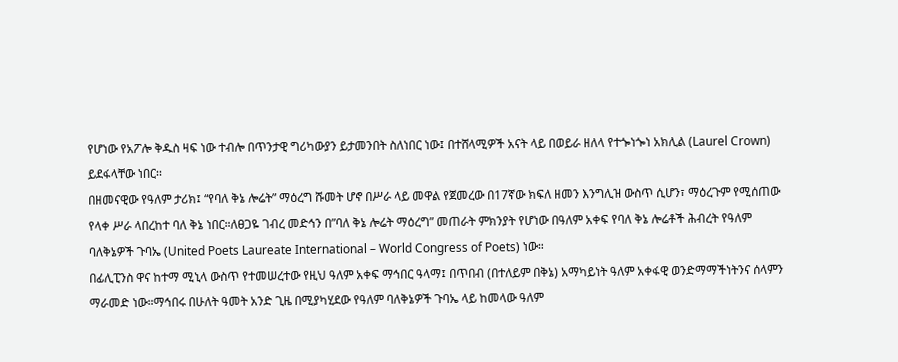የሆነው የአፖሎ ቅዱስ ዛፍ ነው ተብሎ በጥንታዊ ግሪካውያን ይታመንበት ስለነበር ነው፤ በተሸላሚዎች አናት ላይ በወይራ ዘለላ የተጐነጐነ አክሊል (Laurel Crown) ይደፋላቸው ነበር፡፡
በዘመናዊው የዓለም ታሪክ፤ “የባለ ቅኔ ሎሬት” ማዕረግ ሹመት ሆኖ በሥራ ላይ መዋል የጀመረው በ17ኛው ክፍለ ዘመን እንግሊዝ ውስጥ ሲሆን፣ ማዕረጉም የሚሰጠው የላቀ ሥራ ላበረከተ ባለ ቅኔ ነበር።ለፀጋዬ ገብረ መድኅን በ”ባለ ቅኔ ሎሬት ማዕረግ” መጠራት ምክንያት የሆነው በዓለም አቀፍ የባለ ቅኔ ሎሬቶች ሕብረት የዓለም ባለቅኔዎች ጉባኤ (United Poets Laureate International – World Congress of Poets) ነው።
በፊሊፒንስ ዋና ከተማ ሚኒላ ውስጥ የተመሠረተው የዚህ ዓለም አቀፍ ማኅበር ዓላማ፤ በጥበብ (በተለይም በቅኔ) አማካይነት ዓለም አቀፋዊ ወንድማማችነትንና ሰላምን ማራመድ ነው።ማኅበሩ በሁለት ዓመት አንድ ጊዜ በሚያካሂደው የዓለም ባለቅኔዎች ጉባኤ ላይ ከመላው ዓለም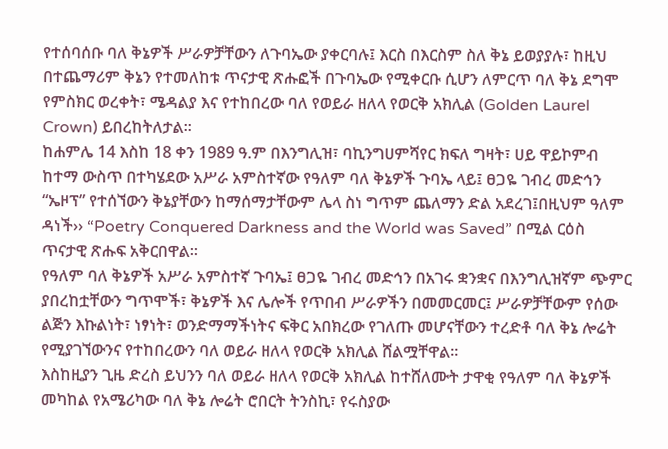የተሰባሰቡ ባለ ቅኔዎች ሥራዎቻቸውን ለጉባኤው ያቀርባሉ፤ እርስ በእርስም ስለ ቅኔ ይወያያሉ፣ ከዚህ በተጨማሪም ቅኔን የተመለከቱ ጥናታዊ ጽሑፎች በጉባኤው የሚቀርቡ ሲሆን ለምርጥ ባለ ቅኔ ደግሞ የምስክር ወረቀት፣ ሜዳልያ እና የተከበረው ባለ የወይራ ዘለላ የወርቅ አክሊል (Golden Laurel Crown) ይበረከትለታል።
ከሐምሌ 14 እስከ 18 ቀን 1989 ዓ.ም በእንግሊዝ፣ ባኪንግሀምሻየር ክፍለ ግዛት፣ ሀይ ዋይኮምብ ከተማ ውስጥ በተካሄደው አሥራ አምስተኛው የዓለም ባለ ቅኔዎች ጉባኤ ላይ፤ ፀጋዬ ገብረ መድኅን “ኤዞፕ” የተሰኘውን ቅኔያቸውን ከማሰማታቸውም ሌላ ስነ ግጥም ጨለማን ድል አደረገ፤በዚህም ዓለም ዳነች›› “Poetry Conquered Darkness and the World was Saved” በሚል ርዕስ ጥናታዊ ጽሑፍ አቅርበዋል።
የዓለም ባለ ቅኔዎች አሥራ አምስተኛ ጉባኤ፤ ፀጋዬ ገብረ መድኅን በአገሩ ቋንቋና በእንግሊዝኛም ጭምር ያበረከቷቸውን ግጥሞች፣ ቅኔዎች እና ሌሎች የጥበብ ሥራዎችን በመመርመር፤ ሥራዎቻቸውም የሰው ልጅን እኩልነት፣ ነፃነት፣ ወንድማማችነትና ፍቅር አበክረው የገለጡ መሆናቸውን ተረድቶ ባለ ቅኔ ሎሬት የሚያገኘውንና የተከበረውን ባለ ወይራ ዘለላ የወርቅ አክሊል ሸልሟቸዋል።
እስከዚያን ጊዜ ድረስ ይህንን ባለ ወይራ ዘለላ የወርቅ አክሊል ከተሸለሙት ታዋቂ የዓለም ባለ ቅኔዎች መካከል የአሜሪካው ባለ ቅኔ ሎሬት ሮበርት ትንስኪ፣ የሩስያው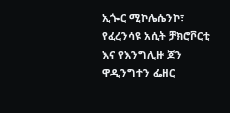ኢጐር ሚኮሌሴንኮ፣ የፈረንሳዩ አሲት ቻክሮቮርቲ እና የእንግሊዙ ጆን ዋዲንግተን ፌዘር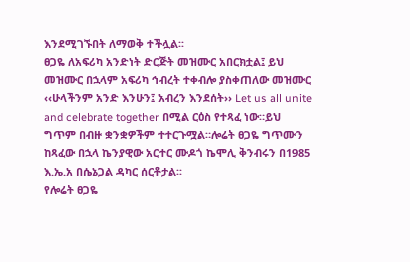እንደሚገኙበት ለማወቅ ተችሏል፡፡
ፀጋዬ ለአፍሪካ አንድነት ድርጅት መዝሙር አበርክቷል፤ ይህ መዝሙር በኋላም አፍሪካ ኅብረት ተቀብሎ ያስቀጠለው መዝሙር ‹‹ሁላችንም አንድ እንሁን፤ አብረን እንደሰት›› Let us all unite and celebrate together በሚል ርዕስ የተጻፈ ነው።ይህ ግጥም በብዙ ቋንቋዎችም ተተርጉሟል።ሎሬት ፀጋዬ ግጥሙን ከጻፈው በኋላ ኬንያዊው አርተር ሙዶጎ ኬሞሊ ቅንብሩን በ1985 እ.ኤ.አ በሴኔጋል ዳካር ሰርቶታል፡፡
የሎሬት ፀጋዬ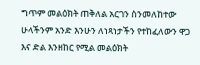ግጥም መልዕክት ጠቅለል አርገን ስንመለከተው ሁላችንም አንድ እንሁን ለነጻነታችን የተከፈለውን ዋጋ እና ድል እንዘከር የሚል መልዕክት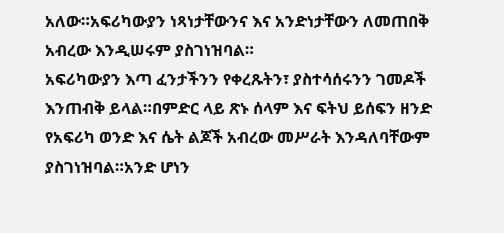አለው።አፍሪካውያን ነጻነታቸውንና እና አንድነታቸውን ለመጠበቅ አብረው እንዲሠሩም ያስገነዝባል።
አፍሪካውያን እጣ ፈንታችንን የቀረጹትን፣ ያስተሳሰሩንን ገመዶች እንጠብቅ ይላል።በምድር ላይ ጽኑ ሰላም እና ፍትህ ይሰፍን ዘንድ የአፍሪካ ወንድ እና ሴት ልጆች አብረው መሥራት እንዳለባቸውም ያስገነዝባል።አንድ ሆነን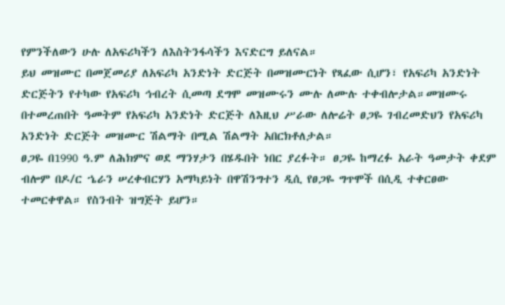የምንችለውን ሁሉ ለአፍሪካችን ለእስትንፋሳችን እናድርግ ይለናል።
ይህ መዝሙር በመጀመሪያ ለአፍሪካ አንድነት ድርጅት በመዝሙርነት የጻፈው ሲሆን፣ የአፍሪካ አንድነት ድርጅትን የተካው የአፍሪካ ኅብረት ሲመጣ ደግሞ መዝሙሩን ሙሉ ለሙሉ ተቀብሎታል።መዝሙሩ በተመረጠበት ዓመትም የአፍሪካ አንድነት ድርጅት ለእዚህ ሥራው ለሎሬት ፀጋዬ ገብረመድህን የአፍሪካ አንድነት ድርጅት መዝሙር ሽልማት በሚል ሽልማት አበርክቶለታል።
ፀጋዬ በ1990 ዓ.ም ለሕክምና ወደ ማንሃታን በሄዱበት ነበር ያረፉት። ፀጋዬ ከማረፉ አራት ዓመታት ቀደም ብሎም በዶ/ር ኄራን ሠረቀብርሃን አማካይነት በዋሽንግተን ዲሲ የፀጋዬ ግጥሞች በሲዲ ተቀርፀው ተመርቀዋል። የስንብት ዝግጅት ይሆን።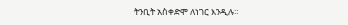ትንቢት አስቀድሞ ለነገር እንዲሉ።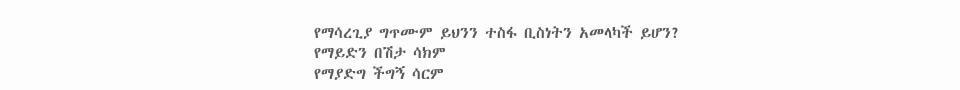የማሳረጊያ ግጥሙም ይህንን ተስፋ ቢስነትን አመላካች ይሆን?
የማይድን በሽታ ሳክም
የማያድግ ችግኝ ሳርም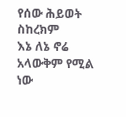የሰው ሕይወት ስከረክም
እኔ ለኔ ኖሬ አላውቅም የሚል ነው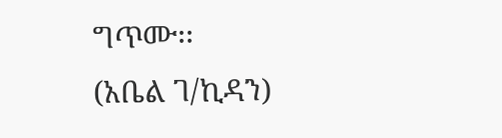ግጥሙ፡፡
(አቤል ገ/ኪዳን)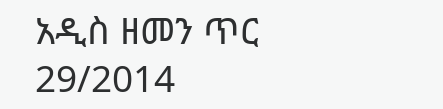አዲስ ዘመን ጥር 29/2014